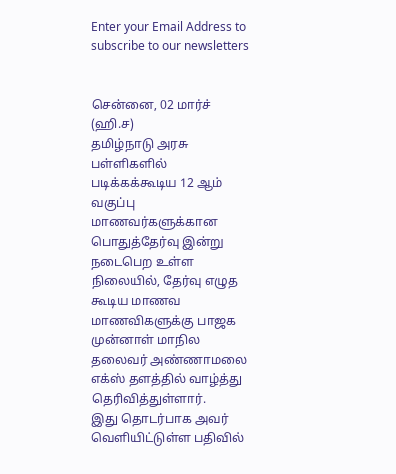Enter your Email Address to subscribe to our newsletters


சென்னை, 02 மார்ச் (ஹி.ச)
தமிழ்நாடு அரசு பள்ளிகளில் படிக்கக்கூடிய 12 ஆம் வகுப்பு மாணவர்களுக்கான பொதுத்தேர்வு இன்று நடைபெற உள்ள நிலையில், தேர்வு எழுத கூடிய மாணவ மாணவிகளுக்கு பாஜக முன்னாள் மாநில தலைவர் அண்ணாமலை எக்ஸ் தளத்தில் வாழ்த்து தெரிவித்துள்ளார்.
இது தொடர்பாக அவர் வெளியிட்டுள்ள பதிவில்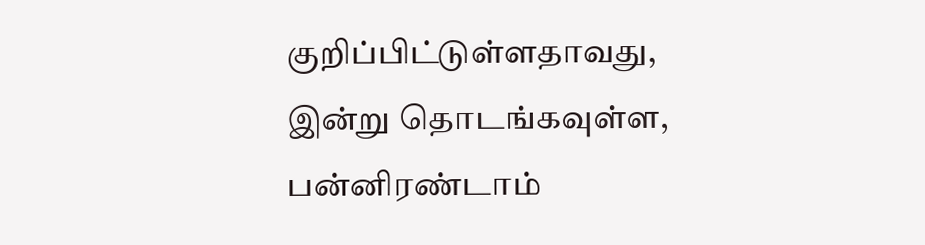குறிப்பிட்டுள்ளதாவது,
இன்று தொடங்கவுள்ள, பன்னிரண்டாம்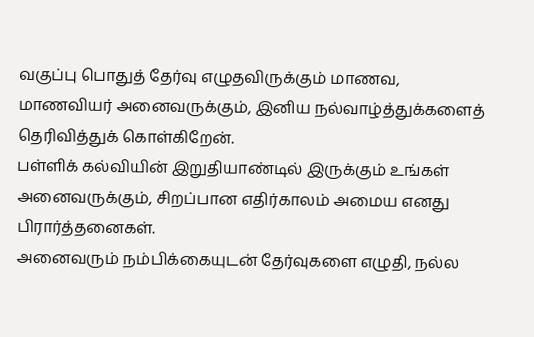வகுப்பு பொதுத் தேர்வு எழுதவிருக்கும் மாணவ, மாணவியர் அனைவருக்கும், இனிய நல்வாழ்த்துக்களைத் தெரிவித்துக் கொள்கிறேன்.
பள்ளிக் கல்வியின் இறுதியாண்டில் இருக்கும் உங்கள் அனைவருக்கும், சிறப்பான எதிர்காலம் அமைய எனது பிரார்த்தனைகள்.
அனைவரும் நம்பிக்கையுடன் தேர்வுகளை எழுதி, நல்ல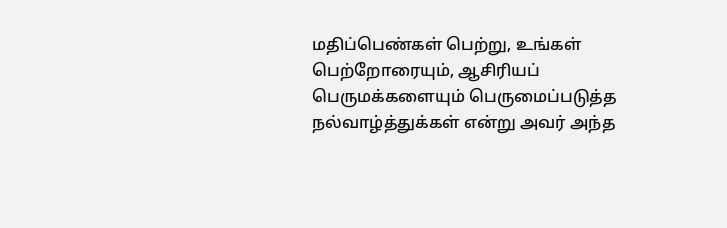மதிப்பெண்கள் பெற்று, உங்கள் பெற்றோரையும், ஆசிரியப் பெருமக்களையும் பெருமைப்படுத்த நல்வாழ்த்துக்கள் என்று அவர் அந்த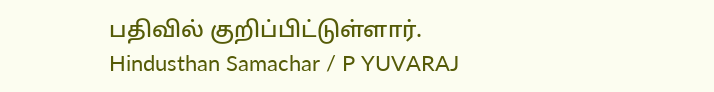பதிவில் குறிப்பிட்டுள்ளார்.
Hindusthan Samachar / P YUVARAJ